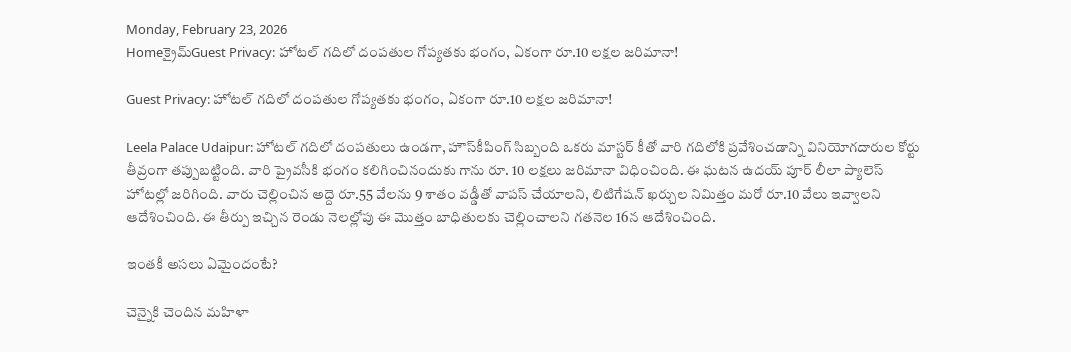Monday, February 23, 2026
Homeక్రైమ్Guest Privacy: హోటల్‌ గదిలో దంపతుల గోప్యతకు భంగం, ఏకంగా రూ.10 లక్షల జరిమానా!

Guest Privacy: హోటల్‌ గదిలో దంపతుల గోప్యతకు భంగం, ఏకంగా రూ.10 లక్షల జరిమానా!

Leela Palace Udaipur: హోటల్‌ గదిలో దంపతులు ఉండగా, హౌస్‌కీపింగ్‌ సిబ్బంది ఒకరు మాస్టర్‌ కీతో వారి గదిలోకి ప్రవేశించడాన్ని వినియోగదారుల కోర్టు తీవ్రంగా తప్పుబట్టింది. వారి ప్రైవసీకి భంగం కలిగించినందుకు గాను రూ. 10 లక్షలు జరిమానా విధించింది. ఈ ఘటన ఉదయ్ పూర్ లీలా ప్యాలెస్ హోటల్లో జరిగింది. వారు చెల్లించిన అద్దె రూ.55 వేలను 9 శాతం వడ్డీతో వాపస్‌ చేయాలని, లిటిగేషన్‌ ఖర్చుల నిమిత్తం మరో రూ.10 వేలు ఇవ్వాలని ఆదేశించింది. ఈ తీర్పు ఇచ్చిన రెండు నెలల్లోపు ఈ మొత్తం బాధితులకు చెల్లించాలని గతనెల 16న ఆదేశించింది.

ఇంతకీ అసలు ఏమైందంటే?

చెన్నైకి చెందిన మహిళా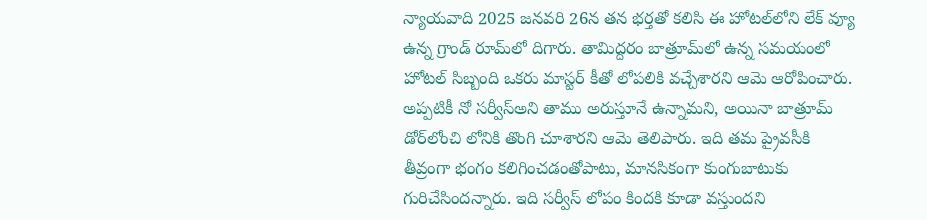న్యాయవాది 2025 జనవరి 26న తన భర్తతో కలిసి ఈ హోటల్‌లోని లేక్‌ వ్యూ ఉన్న గ్రాండ్‌ రూమ్‌లో దిగారు. తామిద్దరం బాత్రూమ్‌లో ఉన్న సమయంలో హోటల్‌ సిబ్బంది ఒకరు మాస్టర్‌ కీతో లోపలికి వచ్చేశారని ఆమె ఆరోపించారు. అప్పటికీ నో సర్వీస్‌అని తాము అరుస్తూనే ఉన్నామని, అయినా బాత్రూమ్‌ డోర్‌లోంచి లోనికి తొంగి చూశారని ఆమె తెలిపారు. ఇది తమ ప్రైవసీకి తీవ్రంగా భంగం కలిగించడంతోపాటు, మానసికంగా కుంగుబాటుకు గురిచేసిందన్నారు. ఇది సర్వీస్ లోపం కిందకి కూడా వస్తుందని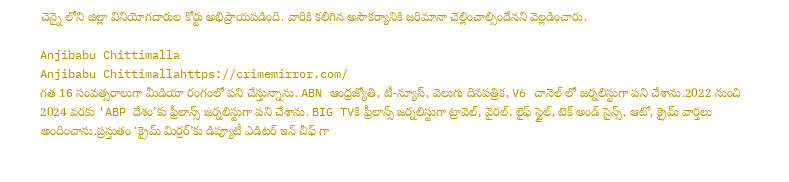చెన్నై లోని జిల్లా వినియోగదారుల కోర్టు అభిప్రాయపడింది. వారికి కలిగిన అసౌకర్యానికి జరిమానా చెల్లించాల్సిందేనని వెల్లడించారు.

Anjibabu Chittimalla
Anjibabu Chittimallahttps://crimemirror.com/
గత 16 సంవత్సరాలుగా మీడియా రంగంలో పని చేస్తున్నాను. ABN ఆంధ్రజ్యోతి, టీ-న్యూస్‌, వెలుగు దినపత్రిక, V6 చానెల్ లో జర్నలిస్టుగా పని చేశాను.2022 నుంచి 2024 వరకు ‘ABP దేశం’కు ఫ్రీలాన్స్ జర్నలిస్టుగా పని చేశాను. BIG TVకి ఫ్రీలాన్స్ జర్నలిస్టుగా ట్రావెల్, వైరల్, లైఫ్ స్టైల్, టెక్ అండ్ సైన్స్, ఆటో, క్రైమ్ వార్తలు అందించాను.ప్రస్తుతం ‘క్రైమ్ మిర్రర్’కు డిప్యూటీ ఎడిటర్ ఇన్ చీఫ్ గా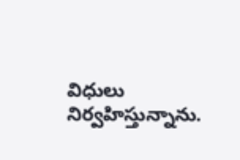విధులు నిర్వహిస్తున్నాను.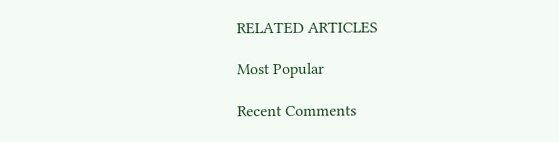RELATED ARTICLES

Most Popular

Recent Comments